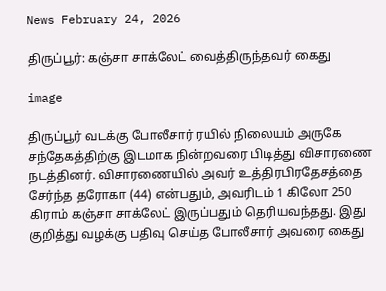News February 24, 2026

திருப்பூர்: கஞ்சா சாக்லேட் வைத்திருந்தவர் கைது

image

திருப்பூர் வடக்கு போலீசார் ரயில் நிலையம் அருகே சந்தேகத்திற்கு இடமாக நின்றவரை பிடித்து விசாரணை நடத்தினர். விசாரணையில் அவர் உத்திரபிரதேசத்தை சேர்ந்த தரோகா (44) என்பதும், அவரிடம் 1 கிலோ 250 கிராம் கஞ்சா சாக்லேட் இருப்பதும் தெரியவந்தது. இது குறித்து வழக்கு பதிவு செய்த போலீசார் அவரை கைது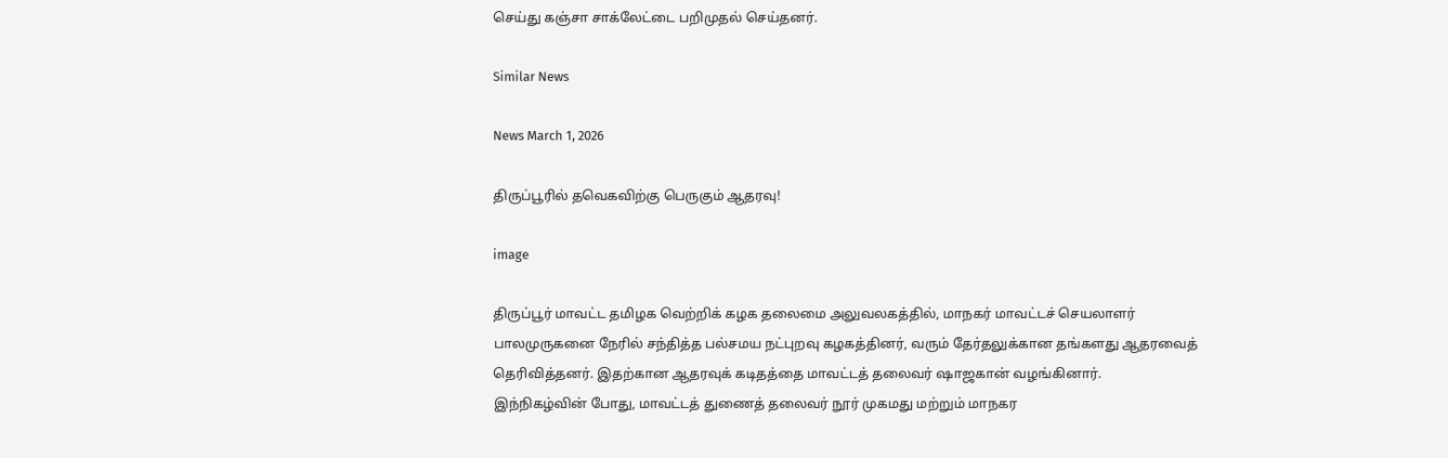செய்து கஞ்சா சாக்லேட்டை பறிமுதல் செய்தனர்.

Similar News

News March 1, 2026

திருப்பூரில் தவெகவிற்கு பெருகும் ஆதரவு!

image

திருப்பூர் மாவட்ட தமிழக வெற்றிக் கழக தலைமை அலுவலகத்தில், மாநகர் மாவட்டச் செயலாளர் பாலமுருகனை நேரில் சந்தித்த பல்சமய நட்புறவு கழகத்தினர், வரும் தேர்தலுக்கான தங்களது ஆதரவைத் தெரிவித்தனர். இதற்கான ஆதரவுக் கடிதத்தை மாவட்டத் தலைவர் ஷாஜகான் வழங்கினார். இந்நிகழ்வின் போது, மாவட்டத் துணைத் தலைவர் நூர் முகமது மற்றும் மாநகர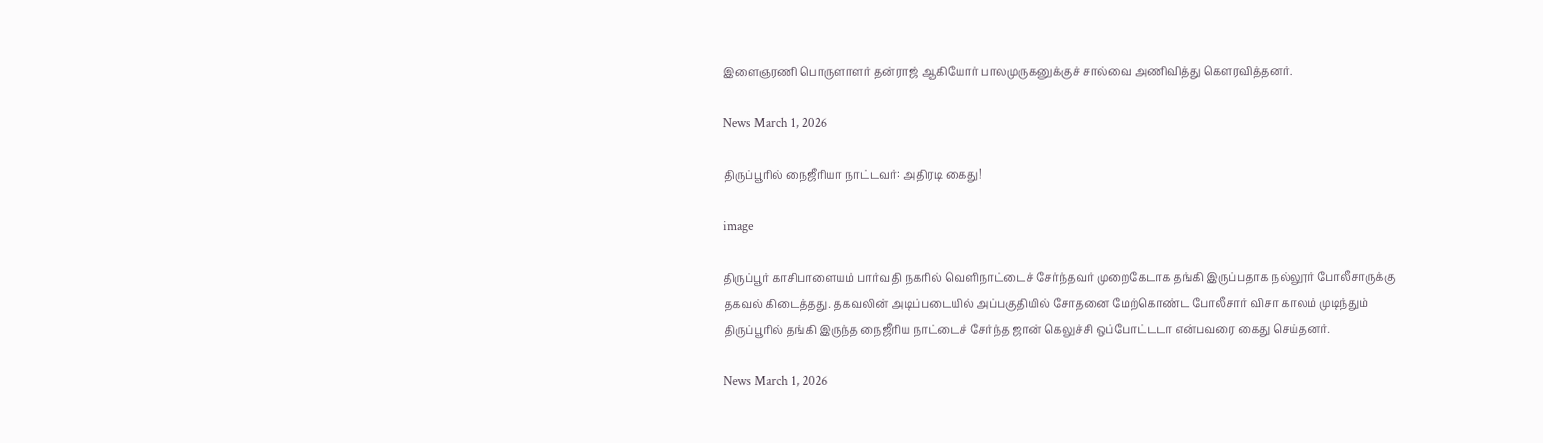இளைஞரணி பொருளாளர் தன்ராஜ் ஆகியோர் பாலமுருகனுக்குச் சால்வை அணிவித்து கௌரவித்தனர்.

News March 1, 2026

திருப்பூரில் நைஜீரியா நாட்டவர்: அதிரடி கைது!

image

திருப்பூர் காசிபாளையம் பார்வதி நகரில் வெளிநாட்டைச் சேர்ந்தவர் முறைகேடாக தங்கி இருப்பதாக நல்லூர் போலீசாருக்கு தகவல் கிடைத்தது. தகவலின் அடிப்படையில் அப்பகுதியில் சோதனை மேற்கொண்ட போலீசார் விசா காலம் முடிந்தும் திருப்பூரில் தங்கி இருந்த நைஜீரிய நாட்டைச் சேர்ந்த ஜான் கெலுச்சி ஒப்போட்டடா என்பவரை கைது செய்தனர்.

News March 1, 2026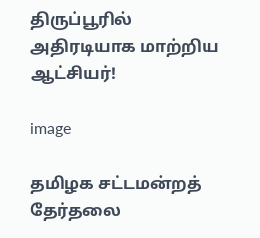திருப்பூரில் அதிரடியாக மாற்றிய ஆட்சியர்!

image

தமிழக சட்டமன்றத் தேர்தலை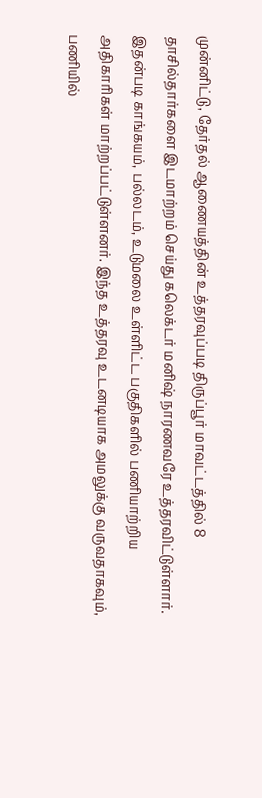முன்னிட்டு, தேர்தல் ஆணையத்தின் உத்தரவுப்படி திருப்பூர் மாவட்டத்தில் 8 தாசில்தார்களை இடமாற்றம் செய்து கலெக்டர் மனிஷ் நாரணவரே உத்தரவிட்டுள்ளார். இதன்படி காங்கயம், பல்லடம், உடுமலை உள்ளிட்ட பகுதிகளில் பணியாற்றிய அதிகாரிகள் மாற்றப்பட்டுள்ளனர். இந்த உத்தரவு உடனடியாக அமலுக்கு வருவதாகவும், பணியில்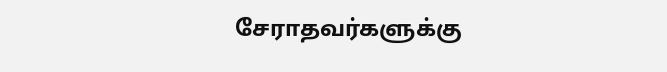சேராதவர்களுக்கு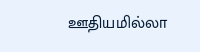ஊதியமில்லா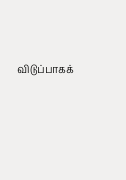விடுப்பாகக்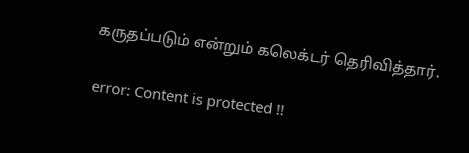கருதப்படும் என்றும் கலெக்டர் தெரிவித்தார்.

error: Content is protected !!